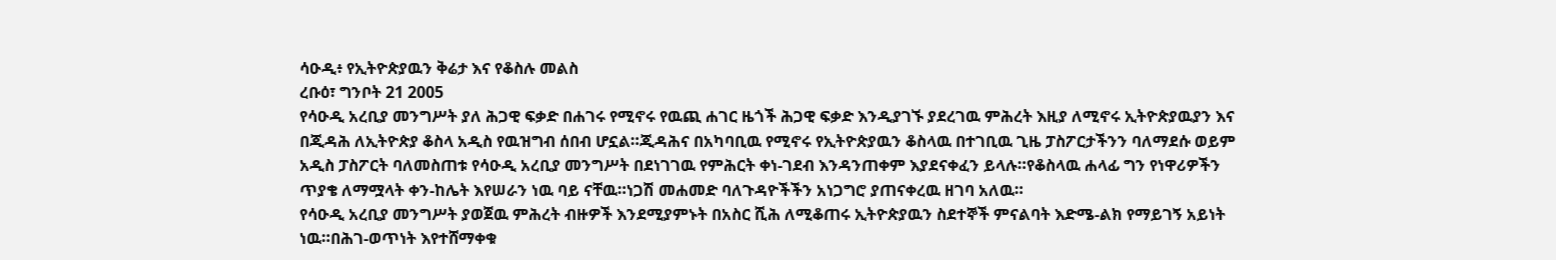ሳዑዲ፥ የኢትዮጵያዉን ቅሬታ እና የቆስሉ መልስ
ረቡዕ፣ ግንቦት 21 2005
የሳዑዲ አረቢያ መንግሥት ያለ ሕጋዊ ፍቃድ በሐገሩ የሚኖሩ የዉጪ ሐገር ዜጎች ሕጋዊ ፍቃድ እንዲያገኙ ያደረገዉ ምሕረት እዚያ ለሚኖሩ ኢትዮጵያዉያን እና በጂዳሕ ለኢትዮጵያ ቆስላ አዲስ የዉዝግብ ሰበብ ሆኗል።ጂዳሕና በአካባቢዉ የሚኖሩ የኢትዮጵያዉን ቆስላዉ በተገቢዉ ጊዜ ፓስፖርታችንን ባለማደሱ ወይም አዲስ ፓስፖርት ባለመስጠቱ የሳዑዲ አረቢያ መንግሥት በደነገገዉ የምሕርት ቀነ-ገደብ እንዳንጠቀም እያደናቀፈን ይላሉ።የቆስላዉ ሐላፊ ግን የነዋሪዎችን ጥያቄ ለማሟላት ቀን-ከሌት እየሠራን ነዉ ባይ ናቸዉ።ነጋሽ መሐመድ ባለጉዳዮችችን አነጋግሮ ያጠናቀረዉ ዘገባ አለዉ።
የሳዑዲ አረቢያ መንግሥት ያወጀዉ ምሕረት ብዙዎች እንደሚያምኑት በአስር ሺሕ ለሚቆጠሩ ኢትዮጵያዉን ስደተኞች ምናልባት እድሜ-ልክ የማይገኝ አይነት ነዉ።በሕገ-ወጥነት እየተሸማቀቁ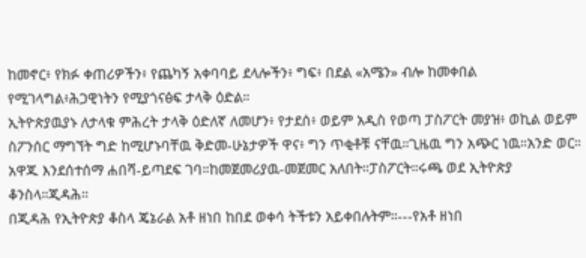ከመኖር፥ የክፉ ቀጠሪዎችን፥ የጨካኝ አቀባባይ ደላሎችን፥ ግፍ፥ በደል «አሜን» ብሎ ከመቀበል የሚገላግል፥ሕጋዊነትን የሚያጎናፅፍ ታላቅ ዕድል።
ኢትዮጵያዉያኑ ለታላቁ ምሕረት ታላቅ ዕድለኛ ለመሆን፥ የታደሰ፥ ወይም አዲስ የወጣ ፓስፖርት መያዝ፥ ወኪል ወይም ስፖንሰር ማግኘት ግድ ከሚሆኑባቸዉ ቅድመ-ሁኔታዎች ዋና፥ ግን ጥቂቶቹ ናቸዉ።ጊዜዉ ግን አጭር ነዉ።አንድ ወር።
አዋጁ እንደሰተሰማ ሐበሻ-ይጣደፍ ገባ።ከመጀመሪያዉ-መጀመር አለበት።ፓስፖርት።ሩጫ ወደ ኢትዮጵያ ቆንስላ።ጂዳሕ።
በጂዳሕ የኢትዮጵያ ቆስላ ጄኔራል አቶ ዘነበ ከበደ ወቀሳ ትችቱን አይቀበሉትም።---የአቶ ዘነበ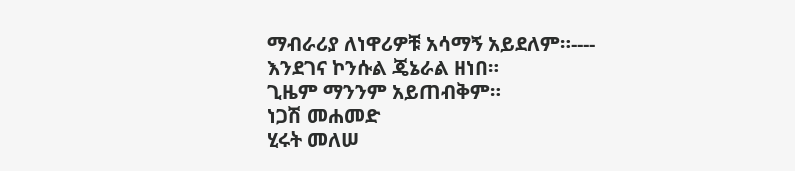ማብራሪያ ለነዋሪዎቹ አሳማኝ አይደለም።----
እንደገና ኮንሱል ጄኔራል ዘነበ።
ጊዜም ማንንም አይጠብቅም።
ነጋሽ መሐመድ
ሂሩት መለሠ